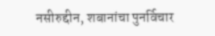नसीरुद्दीन, शबानांचा पुनर्विचार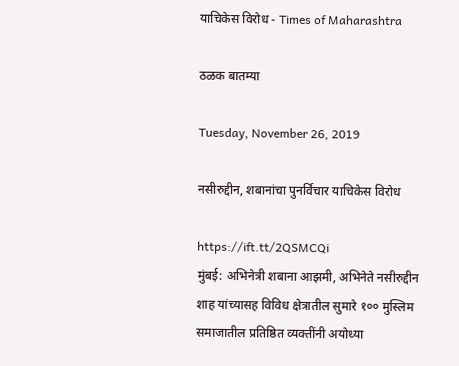याचिकेस विरोध - Times of Maharashtra

ठळक बातम्या

Tuesday, November 26, 2019

नसीरुद्दीन, शबानांचा पुनर्विचार याचिकेस विरोध

https://ift.tt/2QSMCQi
मुंबई: अभिनेत्री शबाना आझमी, अभिनेते नसीरुद्दीन शाह यांच्यासह विविध क्षेत्रातील सुमारे १०० मुस्लिम समाजातील प्रतिष्ठित व्यक्तींनी अयोध्या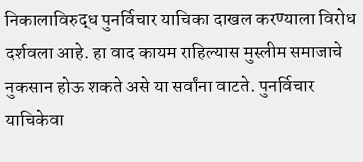निकालाविरुद्ध पुनर्विचार याचिका दाखल करण्याला विरोध दर्शवला आहे. हा वाद कायम राहिल्यास मुस्लीम समाजाचे नुकसान होऊ शकते असे या सर्वांना वाटते. पुनर्विचार याचिकेवा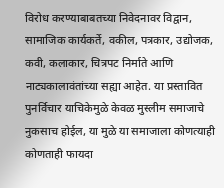विरोध करण्याबाबतच्या निवेदनावर विद्वान, सामाजिक कार्यकर्ते, वकील, पत्रकार, उद्योजक, कवी, कलाकार, चित्रपट निर्माते आणि नाट्यकालावंतांच्या सह्या आहेत. या प्रस्तावित पुनर्विचार याचिकेमुळे केवळ मुस्लीम समाजाचे नुकसाच होईल, या मुळे या समाजाला कोणत्याही कोणताही फायदा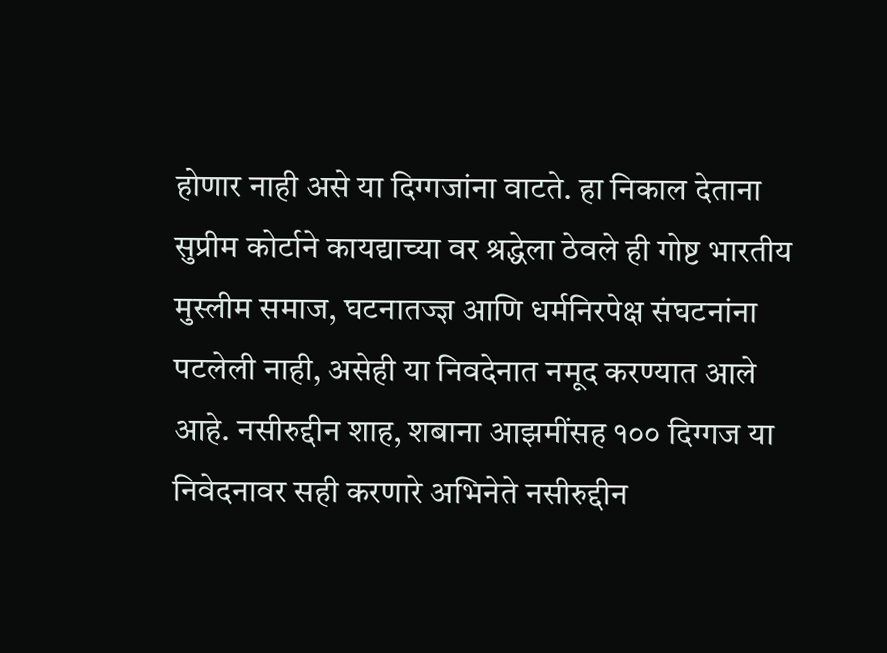होणार नाही असे या दिग्गजांना वाटते. हा निकाल देताना सुप्रीम कोर्टाने कायद्याच्या वर श्रद्धेला ठेवले ही गोष्ट भारतीय मुस्लीम समाज, घटनातज्ज्ञ आणि धर्मनिरपेक्ष संघटनांना पटलेली नाही, असेही या निवदेनात नमूद करण्यात आले आहे. नसीरुद्दीन शाह, शबाना आझमींसह १०० दिग्गज या निवेदनावर सही करणारे अभिनेते नसीरुद्दीन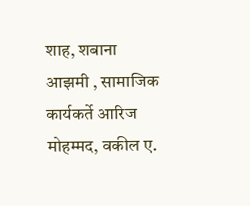शाह, शबाना आझमी , सामाजिक कार्यकर्ते आरिज मोहम्मद, वकील ए.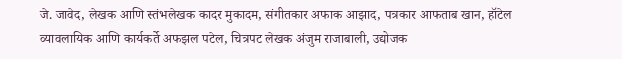जे. जावेद, लेखक आणि स्तंभलेखक कादर मुकादम, संगीतकार अफाक आझाद, पत्रकार आफताब खान, हॉटेल व्यावलायिक आणि कार्यकर्ते अफझल पटेल, चित्रपट लेखक अंजुम राजाबाली, उद्योजक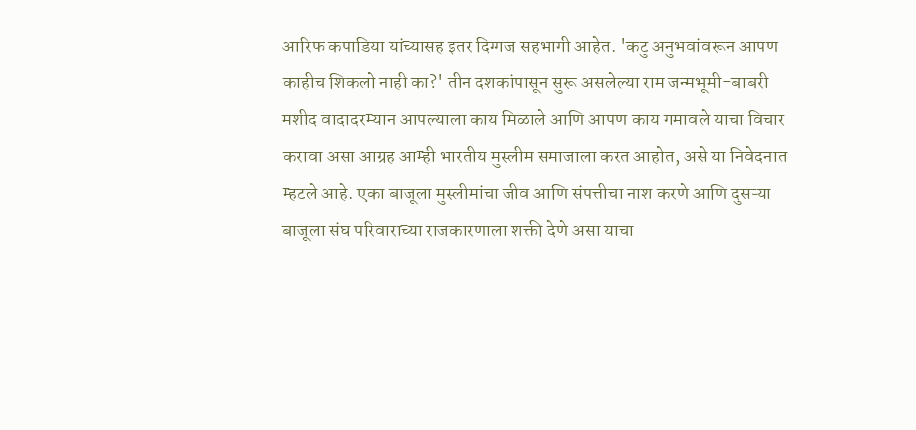आरिफ कपाडिया यांच्यासह इतर दिग्गज सहभागी आहेत. 'कटु अनुभवांवरून आपण काहीच शिकलो नाही का?' तीन दशकांपासून सुरू असलेल्या राम जन्मभूमी-बाबरी मशीद वादादरम्यान आपल्याला काय मिळाले आणि आपण काय गमावले याचा विचार करावा असा आग्रह आम्ही भारतीय मुस्लीम समाजाला करत आहोत, असे या निवेदनात म्हटले आहे. एका बाजूला मुस्लीमांचा जीव आणि संपत्तीचा नाश करणे आणि दुसऱ्या बाजूला संघ परिवाराच्या राजकारणाला शक्ती देणे असा याचा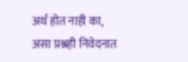अर्थ होत नाही का, असा प्रश्नही निवेदनात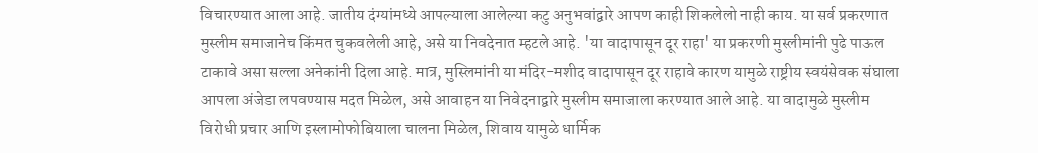विचारण्यात आला आहे. जातीय दंग्यांमध्ये आपल्याला आलेल्या कटु अनुभवांद्वारे आपण काही शिकलेलो नाही काय. या सर्व प्रकरणात मुस्लीम समाजानेच किंमत चुकवलेली आहे, असे या निवदेनात म्हटले आहे. 'या वादापासून दूर राहा' या प्रकरणी मुस्लीमांनी पुढे पाऊल टाकावे असा सल्ला अनेकांनी दिला आहे. मात्र, मुस्लिमांनी या मंदिर-मशीद वादापासून दूर राहावे कारण यामुळे राष्ट्रीय स्वयंसेवक संघाला आपला अंजेडा लपवण्यास मदत मिळेल, असे आवाहन या निवेदनाद्वारे मुस्लीम समाजाला करण्यात आले आहे. या वादामुळे मुस्लीम विरोधी प्रचार आणि इस्लामोफोबियाला चालना मिळेल, शिवाय यामुळे धार्मिक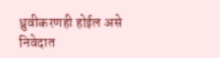ध्रुवीकरणही होईल असे निवेदात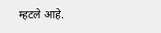म्हटले आहे.